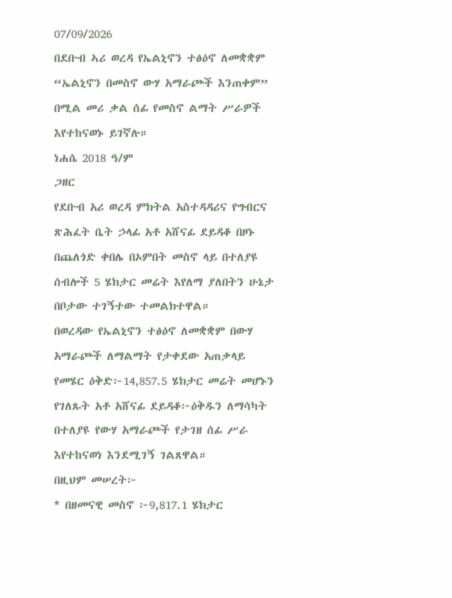07/09/2026
በደቡብ ኣሪ ወረዳ የኤልኒኖን ተፅዕኖ ለመቋቋም “ኤልኒኖን በመስኖ ውሃ አማራጮች እንጠቀም” በሚል መሪ ቃል ሰፊ የመስኖ ልማት ሥራዎች እየተከናወኑ ይገኛሉ።
ነሐሴ 2018 ዓ/ም
ጋዘር
የደቡብ አሪ ወረዳ ምክትል አስተዳዳሪና የግብርና ጽሕፈት ቤት ኃላፊ አቶ አሸናፊ ደይዳቆ በዞኑ በጨለጎድ ቀበሌ በኦምበት መስኖ ላይ በተለያዩ ሰብሎች 5 ሄክታር መሬት እየለማ ያለበትን ሁኔታ በቦታው ተገኝተው ተመልክተዋል።
በወረዳው የኤልኒኖን ተፅዕኖ ለመቋቋም በውሃ አማራጮች ለማልማት የታቀደው አጠቃላይ የመሄር ዕቅድ፦14,857.5 ሄክታር መሬት መሆኑን የገለጹት አቶ አሸናፊ ደይዳቆ፦ዕቅዱን ለማሳካት በተለያዩ የውሃ አማራጮች የታገዘ ሰፊ ሥራ እየተከናወነ እንደሚገኝ ገልጸዋል።
በዚህም መሠረት፦
* በዘመናዊ መስኖ ፦9,817.1 ሄክታር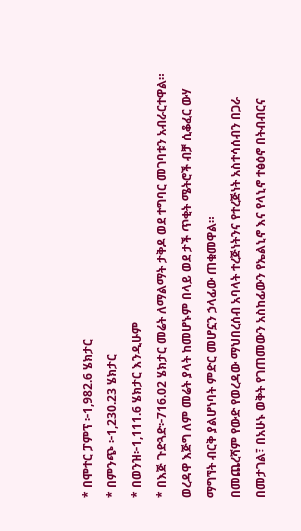* በሞተር ፓምፕ ፦1,982.6 ሄክታር
* በምንጭ ፦1,230.23 ሄክታር
* በወንዝ፦1,111.6 ሄክታር እንዲሁም
* በእጅ ጉድጓድ፦716.02 ሄክታር መሬት ለማልማት ታቅዶ ወደ ተግባር መገባቱን አብራርተዋል።
ወረዳዋ እጅግ ለም መሬት ያላት ከመሆኑም በላይ ወደ ታች ጥቂት ሜትሮች ብቻ ሲቆፈር ውሃ ማግኘት ብርቅ ያልሆነባት ምድር መሆኗን ኃላፊው ጠቁመዋል።
በመጨረሻም የውድ የወረዳው ማህበረሰብ አባላት ተረጅነትንና የተረጅነት አስተሳሰብን በጋራ በመታገል፣ በአሁኑ ወቅት የገጠመውን አስከፊውን የኤልኒኖ እና የላኒኖ ተፅዕኖ በትብብርና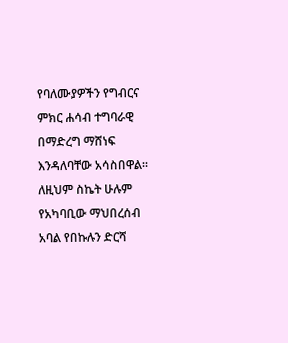የባለሙያዎችን የግብርና ምክር ሐሳብ ተግባራዊ በማድረግ ማሸነፍ እንዳለባቸው አሳስበዋል። ለዚህም ስኬት ሁሉም የአካባቢው ማህበረሰብ አባል የበኩሉን ድርሻ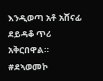እንዲወጣ አቶ አሸናፊ ደይዳቆ ጥሪ አቅርበዋል።
#ደኣወመኮ